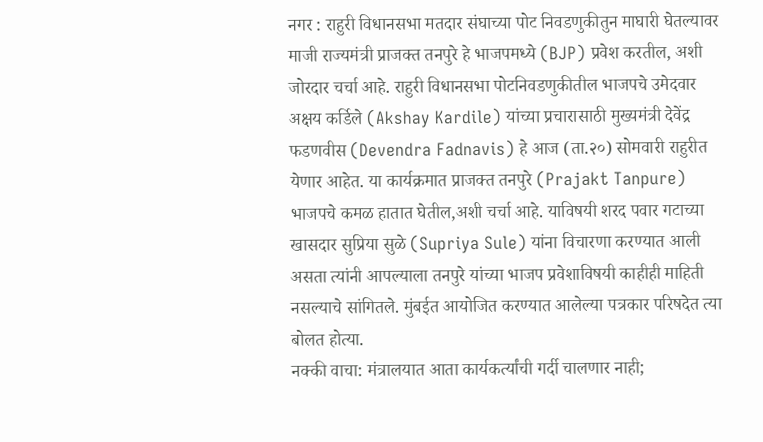नगर : राहुरी विधानसभा मतदार संघाच्या पोट निवडणुकीतुन माघारी घेतल्यावर माजी राज्यमंत्री प्राजक्त तनपुरे हे भाजपमध्ये (BJP) प्रवेश करतील, अशी जोरदार चर्चा आहे. राहुरी विधानसभा पोटनिवडणुकीतील भाजपचे उमेदवार अक्षय कर्डिले (Akshay Kardile) यांच्या प्रचारासाठी मुख्यमंत्री देवेंद्र फडणवीस (Devendra Fadnavis) हे आज (ता.२०) सोमवारी राहुरीत येणार आहेत. या कार्यक्रमात प्राजक्त तनपुरे (Prajakt Tanpure) भाजपचे कमळ हातात घेतील,अशी चर्चा आहे. याविषयी शरद पवार गटाच्या खासदार सुप्रिया सुळे (Supriya Sule) यांना विचारणा करण्यात आली असता त्यांनी आपल्याला तनपुरे यांच्या भाजप प्रवेशाविषयी काहीही माहिती नसल्याचे सांगितले. मुंबईत आयोजित करण्यात आलेल्या पत्रकार परिषदेत त्या बोलत होत्या.
नक्की वाचा: मंत्रालयात आता कार्यकर्त्यांची गर्दी चालणार नाही;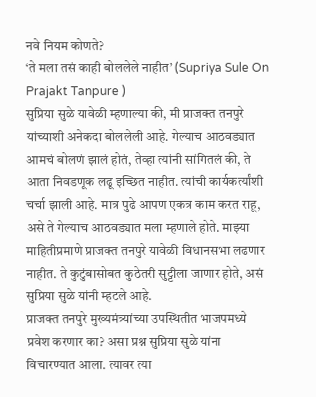नवे नियम कोणते?
‘ते मला तसं काही बोललेले नाहीत’ (Supriya Sule On Prajakt Tanpure )
सुप्रिया सुळे यावेळी म्हणाल्या की, मी प्राजक्त तनपुरे यांच्याशी अनेकदा बोललेली आहे. गेल्याच आठवड्यात आमचं बोलणं झालं होतं, तेव्हा त्यांनी सांगितलं की, ते आता निवडणूक लढू इच्छित नाहीत. त्यांची कार्यकर्त्यांशी चर्चा झाली आहे. मात्र पुढे आपण एकत्र काम करत राहू, असे ते गेल्याच आठवड्यात मला म्हणाले होते. माझ्या माहितीप्रमाणे प्राजक्त तनपुरे यावेळी विधानसभा लढणार नाहीत. ते कुटुंबासोबत कुठेतरी सुट्टीला जाणार होते, असं सुप्रिया सुळे यांनी म्हटले आहे.
प्राजक्त तनपुरे मुख्यमंत्र्यांच्या उपस्थितीत भाजपमध्ये प्रवेश करणार का? असा प्रश्न सुप्रिया सुळे यांना विचारण्यात आला. त्यावर त्या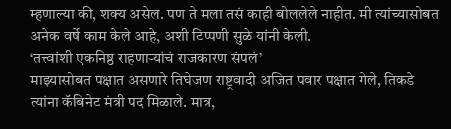म्हणाल्या की, शक्य असेल. पण ते मला तसं काही बोललेले नाहीत. मी त्यांच्यासोबत अनेक वर्षे काम केले आहे, अशी टिप्पणी सुळे यांनी केली.
‘तत्त्वांशी एकनिष्ठ राहणाऱ्यांचं राजकारण संपलं’
माझ्यासोबत पक्षात असणारे तिघेजण राष्ट्रवादी अजित पवार पक्षात गेले, तिकडे त्यांना कॅबिनेट मंत्री पद मिळाले. मात्र,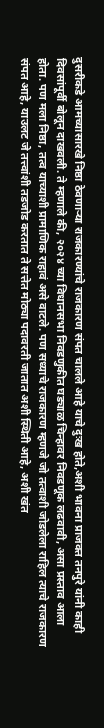दुसरीकडे आमच्यासारखे निष्ठा ठेवणाऱ्या राजकारण्यांचे राजकारण संपत चालले आहे याचे दुःख होते,अशी भावना प्राजक्त तनपुरे यांनी काही दिवसांपूर्वी बोलून दाखवली. ते म्हणाले की, २०२४ च्या विधानसभा निवडणुकीत घड्याळ चिन्हावर निवडणूक लढवावी, असा प्रस्ताव आला होता. पण मला निष्ठा, तत्व याच्याशी प्रामाणिक राहावं असे वाटले. पण सध्याचे राजकारण म्हणजे जो तत्वाशी जोडलेला राहिल त्याचे राजकारण संपत आहे, याउलट जे तत्त्वांशी तडजोड करतात ते सत्तेत मोठ्या पदावरती जातात अशी स्थिती आहे, अशी खंत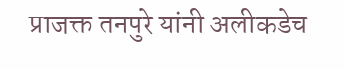प्राजक्त तनपुरे यांनी अलीकडेच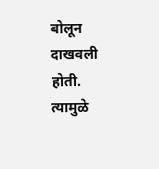बोलून दाखवली होती. त्यामुळे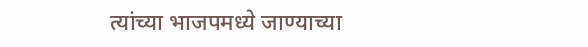त्यांच्या भाजपमध्ये जाण्याच्या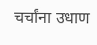चर्चांना उधाण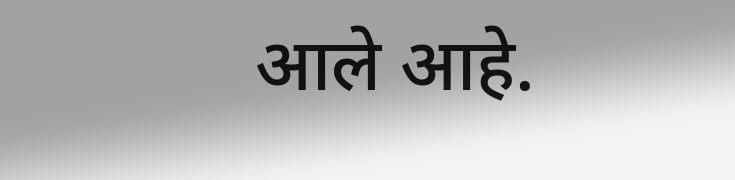आले आहे.